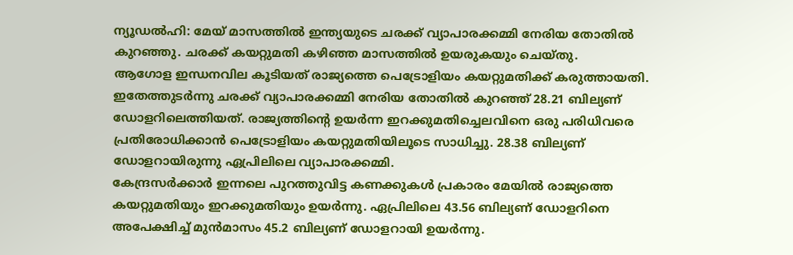ന്യൂഡൽഹി: മേയ് മാസത്തിൽ ഇന്ത്യയുടെ ചരക്ക് വ്യാപാരക്കമ്മി നേരിയ തോതിൽ കുറഞ്ഞു. ചരക്ക് കയറ്റുമതി കഴിഞ്ഞ മാസത്തിൽ ഉയരുകയും ചെയ്തു.
ആഗോള ഇന്ധനവില കൂടിയത് രാജ്യത്തെ പെട്രോളിയം കയറ്റുമതിക്ക് കരുത്തായതി. ഇതേത്തുടർന്നു ചരക്ക് വ്യാപാരക്കമ്മി നേരിയ തോതിൽ കുറഞ്ഞ് 28.21 ബില്യണ് ഡോളറിലെത്തിയത്. രാജ്യത്തിന്റെ ഉയർന്ന ഇറക്കുമതിച്ചെലവിനെ ഒരു പരിധിവരെ പ്രതിരോധിക്കാൻ പെട്രോളിയം കയറ്റുമതിയിലൂടെ സാധിച്ചു. 28.38 ബില്യണ് ഡോളറായിരുന്നു ഏപ്രിലിലെ വ്യാപാരക്കമ്മി.
കേന്ദ്രസർക്കാർ ഇന്നലെ പുറത്തുവിട്ട കണക്കുകൾ പ്രകാരം മേയിൽ രാജ്യത്തെ കയറ്റുമതിയും ഇറക്കുമതിയും ഉയർന്നു. ഏപ്രിലിലെ 43.56 ബില്യണ് ഡോളറിനെ അപേക്ഷിച്ച് മുൻമാസം 45.2 ബില്യണ് ഡോളറായി ഉയർന്നു.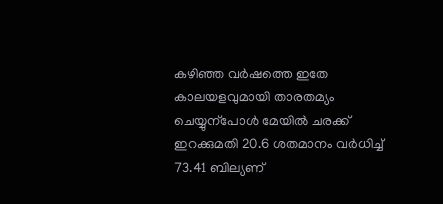കഴിഞ്ഞ വർഷത്തെ ഇതേ കാലയളവുമായി താരതമ്യം ചെയ്യുന്പോൾ മേയിൽ ചരക്ക് ഇറക്കുമതി 20.6 ശതമാനം വർധിച്ച് 73.41 ബില്യണ്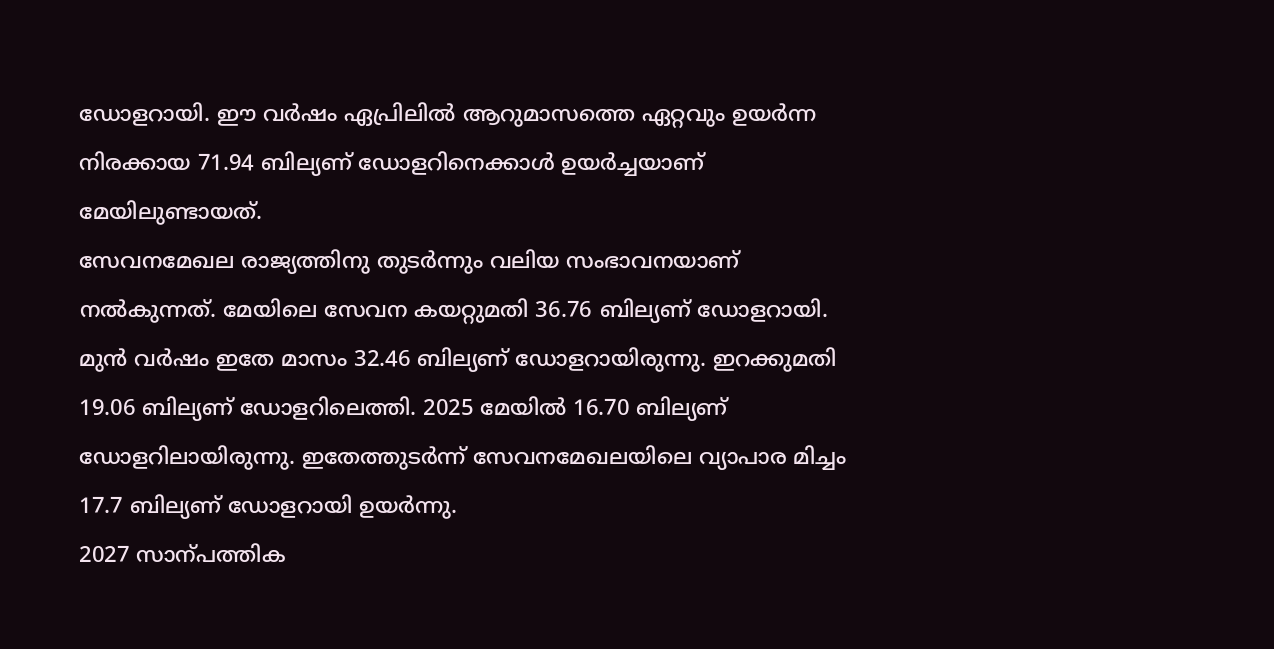ഡോളറായി. ഈ വർഷം ഏപ്രിലിൽ ആറുമാസത്തെ ഏറ്റവും ഉയർന്ന നിരക്കായ 71.94 ബില്യണ് ഡോളറിനെക്കാൾ ഉയർച്ചയാണ് മേയിലുണ്ടായത്.
സേവനമേഖല രാജ്യത്തിനു തുടർന്നും വലിയ സംഭാവനയാണ് നൽകുന്നത്. മേയിലെ സേവന കയറ്റുമതി 36.76 ബില്യണ് ഡോളറായി. മുൻ വർഷം ഇതേ മാസം 32.46 ബില്യണ് ഡോളറായിരുന്നു. ഇറക്കുമതി 19.06 ബില്യണ് ഡോളറിലെത്തി. 2025 മേയിൽ 16.70 ബില്യണ് ഡോളറിലായിരുന്നു. ഇതേത്തുടർന്ന് സേവനമേഖലയിലെ വ്യാപാര മിച്ചം 17.7 ബില്യണ് ഡോളറായി ഉയർന്നു.
2027 സാന്പത്തിക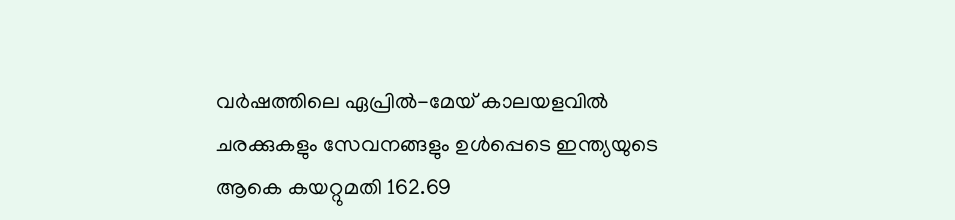വർഷത്തിലെ ഏപ്രിൽ-മേയ് കാലയളവിൽ ചരക്കുകളും സേവനങ്ങളും ഉൾപ്പെടെ ഇന്ത്യയുടെ ആകെ കയറ്റുമതി 162.69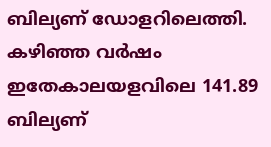ബില്യണ് ഡോളറിലെത്തി. കഴിഞ്ഞ വർഷം ഇതേകാലയളവിലെ 141.89 ബില്യണ്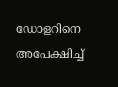ഡോളറിനെ അപേക്ഷിച്ച്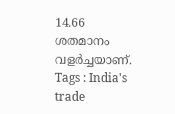14.66 ശതമാനം വളർച്ചയാണ്.
Tags : India's trade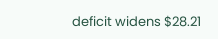deficit widens $28.21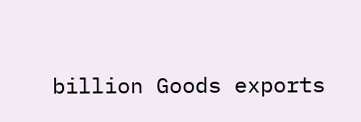billion Goods exports